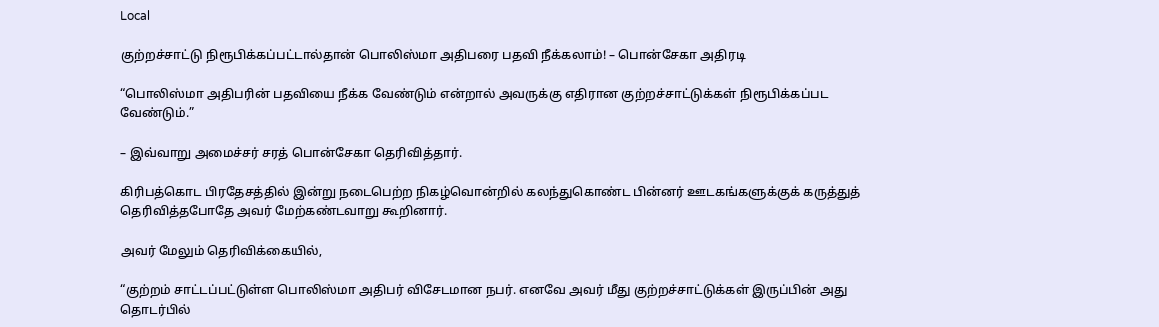Local

குற்றச்சாட்டு நிரூபிக்கப்பட்டால்தான் பொலிஸ்மா அதிபரை பதவி நீக்கலாம்! – பொன்சேகா அதிரடி

“பொலிஸ்மா அதிபரின் பதவியை நீக்க வேண்டும் என்றால் அவருக்கு எதிரான குற்றச்சாட்டுக்கள் நிரூபிக்கப்பட வேண்டும்.”

– இவ்வாறு அமைச்சர் சரத் பொன்சேகா தெரிவித்தார்.

கிரிபத்கொட பிரதேசத்தில் இன்று நடைபெற்ற நிகழ்வொன்றில் கலந்துகொண்ட பின்னர் ஊடகங்களுக்குக் கருத்துத் தெரிவித்தபோதே அவர் மேற்கண்டவாறு கூறினார்.

அவர் மேலும் தெரிவிக்கையில்,

“குற்றம் சாட்டப்பட்டுள்ள பொலிஸ்மா அதிபர் விசேடமான நபர். எனவே அவர் மீது குற்றச்சாட்டுக்கள் இருப்பின் அது தொடர்பில்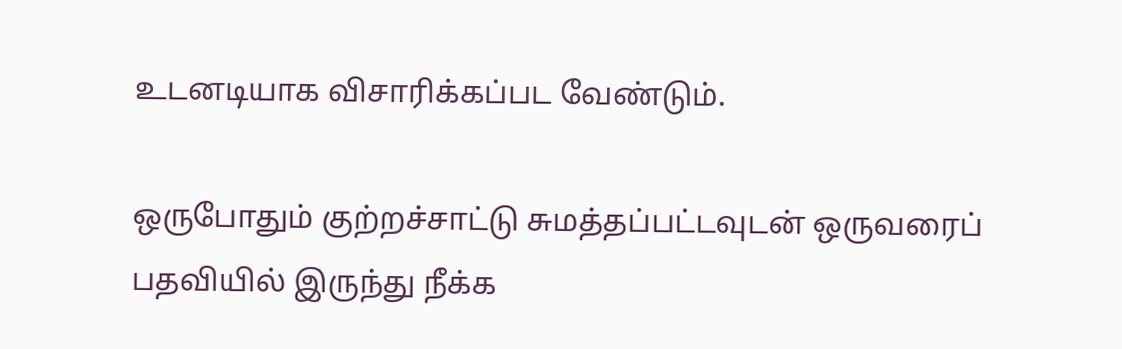உடனடியாக விசாரிக்கப்பட வேண்டும்.

ஒருபோதும் குற்றச்சாட்டு சுமத்தப்பட்டவுடன் ஒருவரைப் பதவியில் இருந்து நீக்க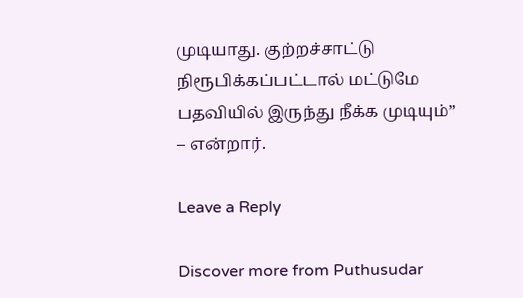முடியாது. குற்றச்சாட்டு நிரூபிக்கப்பட்டால் மட்டுமே பதவியில் இருந்து நீக்க முடியும்” – என்றார்.

Leave a Reply

Discover more from Puthusudar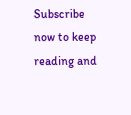Subscribe now to keep reading and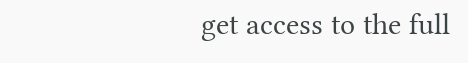get access to the full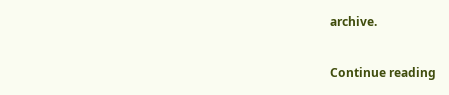archive.

Continue reading